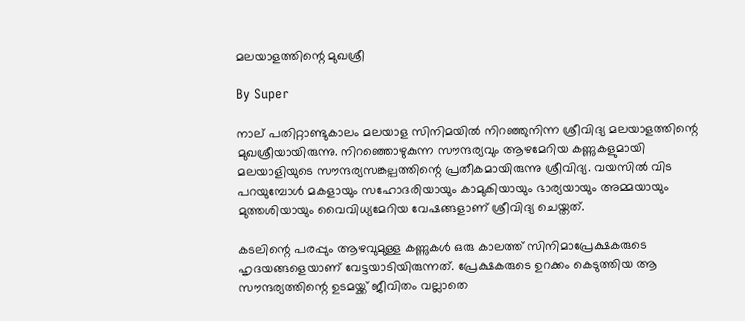മലയാളത്തിന്റെ മുഖശ്രീ

By Super

നാല് പതിറ്റാണ്ടുകാലം മലയാള സിനിമയില്‍ നിറഞ്ഞുനിന്ന ശ്രീവിദ്യ മലയാളത്തിന്റെ മുഖശ്രീയായിരുന്നു. നിറഞ്ഞൊഴുകുന്ന സൗന്ദര്യവും ആഴമേറിയ കണ്ണുകളുമായി മലയാളിയുടെ സൗന്ദര്യസങ്കല്പത്തിന്റെ പ്രതീകമായിരുന്നു ശ്രീവിദ്യ. വയസില്‍ വിട പറയുമ്പോള്‍ മകളായും സഹോദരിയായും കാമുകിയായും ഭാര്യയായും അമ്മയായും മുത്തശിയായും വൈവിധ്യമേറിയ വേഷങ്ങളാണ് ശ്രീവിദ്യ ചെയ്തത്.

കടലിന്റെ പരപ്പും ആഴവുമുള്ള കണ്ണുകള്‍ ഒരു കാലത്ത് സിനിമാപ്രേക്ഷകരുടെ ഹൃദയങ്ങളെയാണ് വേട്ടയാടിയിരുന്നത്. പ്രേക്ഷകരുടെ ഉറക്കം കെടുത്തിയ ആ സൗന്ദര്യത്തിന്റെ ഉടമയ്ക്ക് ജീവിതം വല്ലാതെ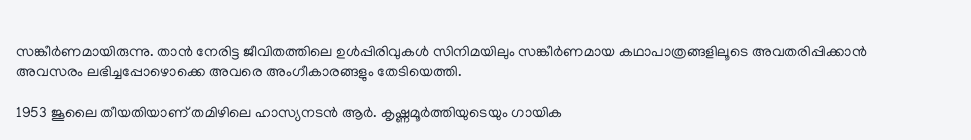സങ്കീര്‍ണമായിരുന്നു. താന്‍ നേരിട്ട ജീവിതത്തിലെ ഉള്‍പ്പിരിവുകള്‍ സിനിമയിലും സങ്കീര്‍ണമായ കഥാപാത്രങ്ങളിലൂടെ അവതരിപ്പിക്കാന്‍ അവസരം ലഭിച്ചപ്പോഴൊക്കെ അവരെ അംഗീകാരങ്ങളും തേടിയെത്തി.

1953 ജൂലൈ തീയതിയാണ് തമിഴിലെ ഹാസ്യനടന്‍ ആര്‍. കൃഷ്ണമൂര്‍ത്തിയുടെയും ഗായിക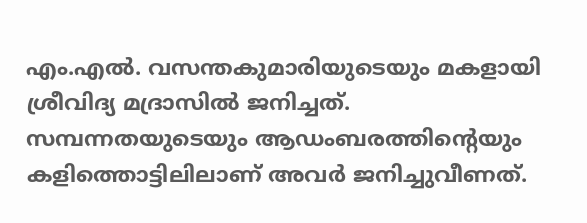എം.എല്‍. വസന്തകുമാരിയുടെയും മകളായി ശ്രീവിദ്യ മദ്രാസില്‍ ജനിച്ചത്. സമ്പന്നതയുടെയും ആഡംബരത്തിന്റെയും കളിത്തൊട്ടിലിലാണ് അവര്‍ ജനിച്ചുവീണത്.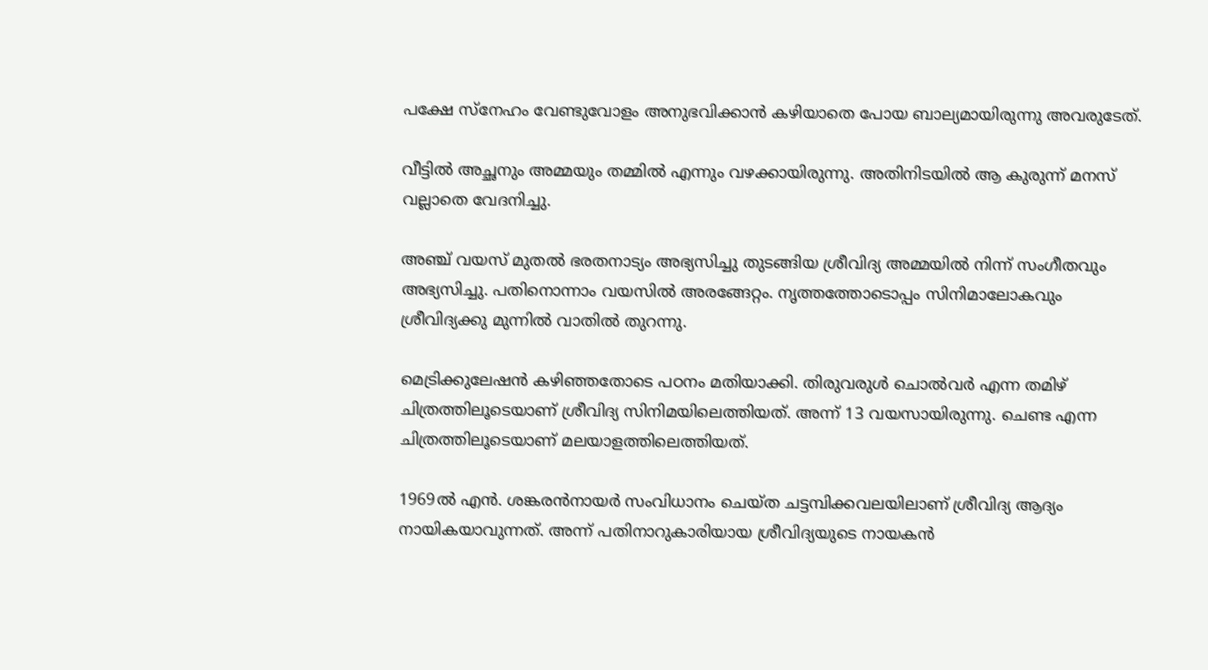പക്ഷേ സ്നേഹം വേണ്ടുവോളം അനുഭവിക്കാന്‍ കഴിയാതെ പോയ ബാല്യമായിരുന്നു അവരുടേത്.

വീട്ടില്‍ അച്ഛനും അമ്മയും തമ്മില്‍ എന്നും വഴക്കായിരുന്നു. അതിനിടയില്‍ ആ കുരുന്ന് മനസ് വല്ലാതെ വേദനിച്ചു.

അഞ്ച് വയസ് മുതല്‍ ഭരതനാട്യം അഭ്യസിച്ചു തുടങ്ങിയ ശ്രീവിദ്യ അമ്മയില്‍ നിന്ന് സംഗീതവും അഭ്യസിച്ചു. പതിനൊന്നാം വയസില്‍ അരങ്ങേറ്റം. നൃത്തത്തോടൊപ്പം സിനിമാലോകവും ശ്രീവിദ്യക്കു മുന്നില്‍ വാതില്‍ തുറന്നു.

മെട്രിക്കുലേഷന്‍ കഴിഞ്ഞതോടെ പഠനം മതിയാക്കി. തിരുവരുള്‍ ചൊല്‍വര്‍ എന്ന തമിഴ് ചിത്രത്തിലൂടെയാണ് ശ്രീവിദ്യ സിനിമയിലെത്തിയത്. അന്ന് 13 വയസായിരുന്നു. ചെണ്ട എന്ന ചിത്രത്തിലൂടെയാണ് മലയാളത്തിലെത്തിയത്.

1969ല്‍ എന്‍. ശങ്കരന്‍നായര്‍ സംവിധാനം ചെയ്ത ചട്ടമ്പിക്കവലയിലാണ് ശ്രീവിദ്യ ആദ്യം നായികയാവുന്നത്. അന്ന് പതിനാറുകാരിയായ ശ്രീവിദ്യയുടെ നായകന്‍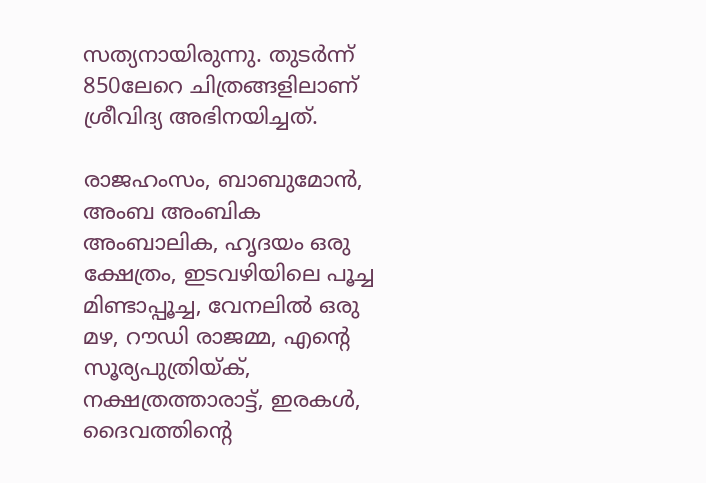സത്യനായിരുന്നു. തുടര്‍ന്ന് 850ലേറെ ചിത്രങ്ങളിലാണ് ശ്രീവിദ്യ അഭിനയിച്ചത്.

രാജഹംസം, ബാബുമോന്‍, അംബ അംബിക അംബാലിക, ഹൃദയം ഒരു ക്ഷേത്രം, ഇടവഴിയിലെ പൂച്ച മിണ്ടാപ്പൂച്ച, വേനലില്‍ ഒരു മഴ, റൗഡി രാജമ്മ, എന്റെ സൂര്യപുത്രിയ്ക്, നക്ഷത്രത്താരാട്ട്, ഇരകള്‍, ദൈവത്തിന്റെ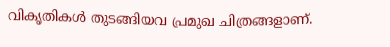വികൃതികള്‍ തുടങ്ങിയവ പ്രമുഖ ചിത്രങ്ങളാണ്.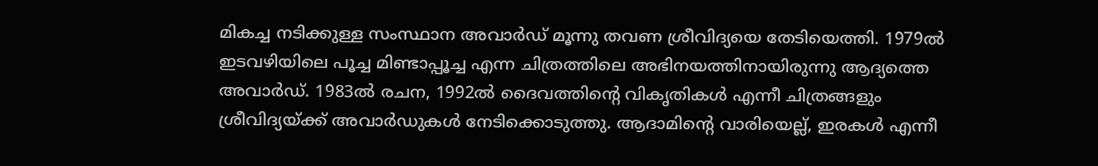മികച്ച നടിക്കുള്ള സംസ്ഥാന അവാര്‍ഡ് മൂന്നു തവണ ശ്രീവിദ്യയെ തേടിയെത്തി. 1979ല്‍ ഇടവഴിയിലെ പൂച്ച മിണ്ടാപ്പൂച്ച എന്ന ചിത്രത്തിലെ അഭിനയത്തിനായിരുന്നു ആദ്യത്തെ അവാര്‍ഡ്. 1983ല്‍ രചന, 1992ല്‍ ദൈവത്തിന്റെ വികൃതികള്‍ എന്നീ ചിത്രങ്ങളും ശ്രീവിദ്യയ്ക്ക് അവാര്‍ഡുകള്‍ നേടിക്കൊടുത്തു. ആദാമിന്റെ വാരിയെല്ല്, ഇരകള്‍ എന്നീ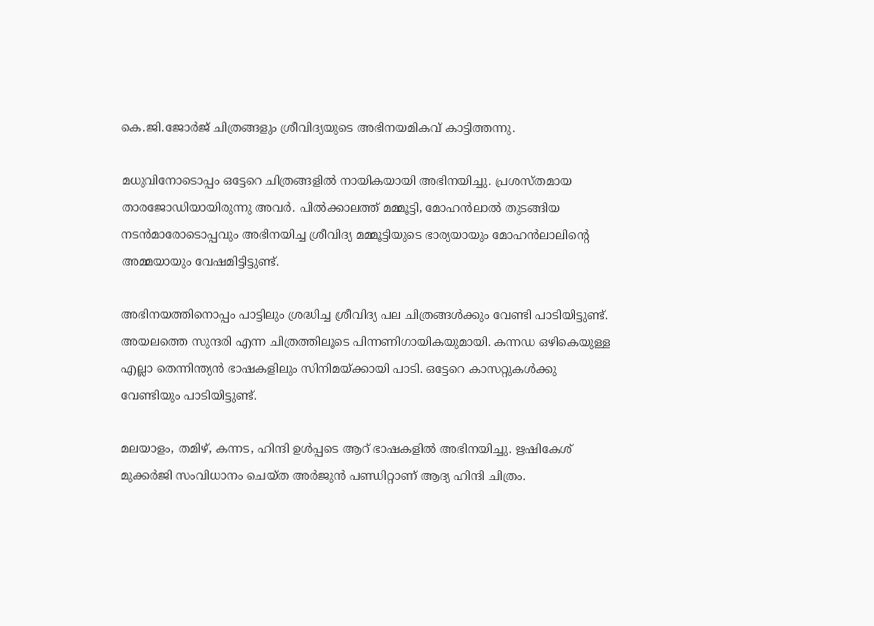കെ.ജി.ജോര്‍ജ് ചിത്രങ്ങളും ശ്രീവിദ്യയുടെ അഭിനയമികവ് കാട്ടിത്തന്നു.

മധുവിനോടൊപ്പം ഒട്ടേറെ ചിത്രങ്ങളില്‍ നായികയായി അഭിനയിച്ചു. പ്രശസ്തമായ താരജോഡിയായിരുന്നു അവര്‍. പില്‍ക്കാലത്ത് മമ്മൂട്ടി, മോഹന്‍ലാല്‍ തുടങ്ങിയ നടന്‍മാരോടൊപ്പവും അഭിനയിച്ച ശ്രീവിദ്യ മമ്മൂട്ടിയുടെ ഭാര്യയായും മോഹന്‍ലാലിന്റെ അമ്മയായും വേഷമിട്ടിട്ടുണ്ട്.

അഭിനയത്തിനൊപ്പം പാട്ടിലും ശ്രദ്ധിച്ച ശ്രീവിദ്യ പല ചിത്രങ്ങള്‍ക്കും വേണ്ടി പാടിയിട്ടുണ്ട്. അയലത്തെ സുന്ദരി എന്ന ചിത്രത്തിലൂടെ പിന്നണിഗായികയുമായി. കന്നഡ ഒഴികെയുള്ള എല്ലാ തെന്നിന്ത്യന്‍ ഭാഷകളിലും സിനിമയ്ക്കായി പാടി. ഒട്ടേറെ കാസറ്റുകള്‍ക്കു വേണ്ടിയും പാടിയിട്ടുണ്ട്.

മലയാളം, തമിഴ്, കന്നട, ഹിന്ദി ഉള്‍പ്പടെ ആറ് ഭാഷകളില്‍ അഭിനയിച്ചു. ഋഷികേശ് മുക്കര്‍ജി സംവിധാനം ചെയ്ത അര്‍ജുന്‍ പണ്ഡിറ്റാണ് ആദ്യ ഹിന്ദി ചിത്രം.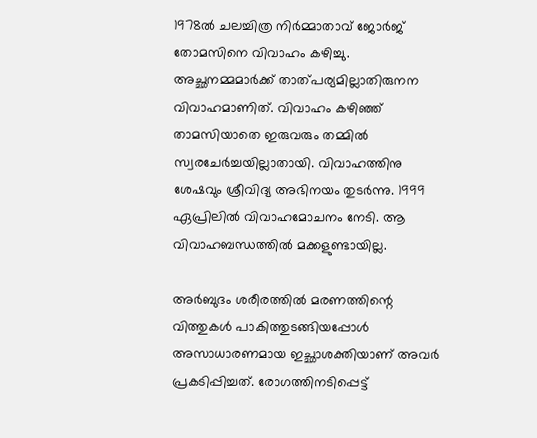1978ല്‍ ചലച്ചിത്ര നിര്‍മ്മാതാവ് ജോര്‍ജ് തോമസിനെ വിവാഹം കഴിച്ചു. അച്ഛനമ്മമാര്‍ക്ക് താത്പര്യമില്ലാതിരുനന വിവാഹമാണിത്. വിവാഹം കഴിഞ്ഞ് താമസിയാതെ ഇരുവരും തമ്മില്‍ സ്വരചേര്‍ച്ചയില്ലാതായി. വിവാഹത്തിനു ശേഷവും ശ്രീവിദ്യ അഭിനയം തുടര്‍ന്നു. 1999 ഏപ്രിലില്‍ വിവാഹമോചനം നേടി. ആ വിവാഹബന്ധത്തില്‍ മക്കളുണ്ടായില്ല.

അര്‍ബുദം ശരീരത്തില്‍ മരണത്തിന്റെ വിത്തുകള്‍ പാകിത്തുടങ്ങിയപ്പോള്‍ അസാധാരണമായ ഇച്ഛാശക്തിയാണ് അവര്‍ പ്രകടിപ്പിച്ചത്. രോഗത്തിനടിപ്പെട്ട്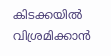കിടക്കയില്‍ വിശ്രമിക്കാന്‍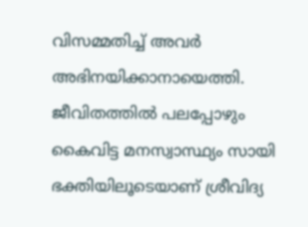വിസമ്മതിച്ച് അവര്‍ അഭിനയിക്കാനായെത്തി. ജീവിതത്തില്‍ പലപ്പോഴും കൈവിട്ട മനസ്വാസ്ഥ്യം സായി ഭക്തിയിലൂടെയാണ് ശ്രീവിദ്യ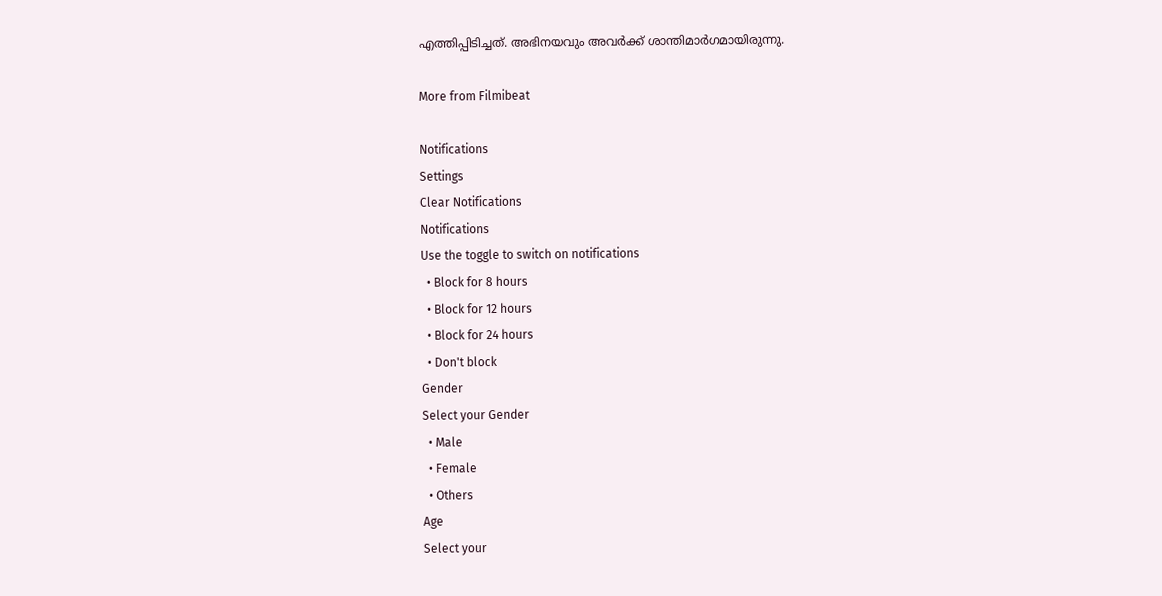എത്തിപ്പിടിച്ചത്. അഭിനയവും അവര്‍ക്ക് ശാന്തിമാര്‍ഗമായിരുന്നു.

More from Filmibeat

Notifications
Settings
Clear Notifications
Notifications
Use the toggle to switch on notifications
  • Block for 8 hours
  • Block for 12 hours
  • Block for 24 hours
  • Don't block
Gender
Select your Gender
  • Male
  • Female
  • Others
Age
Select your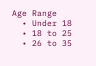Age Range
  • Under 18
  • 18 to 25
  • 26 to 35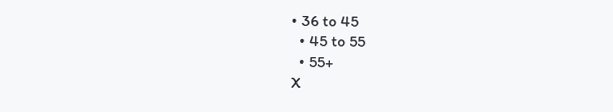• 36 to 45
  • 45 to 55
  • 55+
X